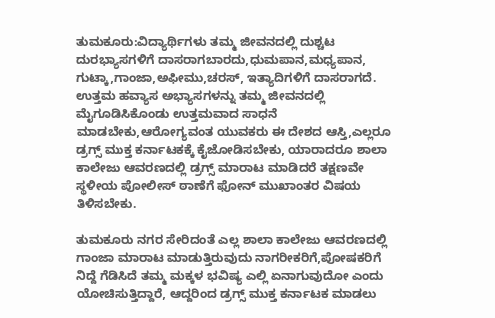ತುಮಕೂರು:ವಿದ್ಯಾರ್ಥಿಗಳು ತಮ್ಮ ಜೀವನದಲ್ಲಿ ದುಶ್ಚಟ ದುರಭ್ಯಾಸಗಳಿಗೆ ದಾಸರಾಗಬಾರದು,ಧುಮಪಾನ,ಮಧ್ಯಪಾನ, ಗುಟ್ಕಾ,ಗಾಂಜಾ,ಅಫೀಮು,ಚರಸ್, ಇತ್ಯಾದಿಗಳಿಗೆ ದಾಸರಾಗದೆ. ಉತ್ತಮ ಹವ್ಯಾಸ ಅಭ್ಯಾಸಗಳನ್ನು ತಮ್ಮ ಜೀವನದಲ್ಲಿ ಮೈಗೂಡಿಸಿಕೊಂಡು ಉತ್ತಮವಾದ ಸಾಧನೆ ಮಾಡಬೇಕು,ಆರೋಗ್ಯವಂತ ಯುವಕರು ಈ ದೇಶದ ಆಸ್ತಿ,ಎಲ್ಲರೂ ಡ್ರಗ್ಸ್ ಮುಕ್ತ ಕರ್ನಾಟಕಕ್ಕೆ ಕೈಜೋಡಿಸಬೇಕು, ಯಾರಾದರೂ ಶಾಲಾ ಕಾಲೇಜು ಆವರಣದಲ್ಲಿ ಡ್ರಗ್ಸ್ ಮಾರಾಟ ಮಾಡಿದರೆ ತಕ್ಷಣವೇ ಸ್ಥಳೀಯ ಪೋಲೀಸ್ ಠಾಣೆಗೆ ಫೋನ್ ಮುಖಾಂತರ ವಿಷಯ ತಿಳಿಸಬೇಕು.

ತುಮಕೂರು ನಗರ ಸೇರಿದಂತೆ ಎಲ್ಲ ಶಾಲಾ ಕಾಲೇಜು ಆವರಣದಲ್ಲಿ ಗಾಂಜಾ ಮಾರಾಟ ಮಾಡುತ್ತಿರುವುದು ನಾಗರೀಕರಿಗೆ,ಪೋಷಕರಿಗೆ ನಿದ್ದೆ ಗೆಡಿಸಿದೆ ತಮ್ಮ ಮಕ್ಕಳ ಭವಿಷ್ಯ ಎಲ್ಲಿ ಏನಾಗುವುದೋ ಎಂದು ಯೋಚಿಸುತ್ತಿದ್ದಾರೆ, ಆದ್ದರಿಂದ ಡ್ರಗ್ಸ್ ಮುಕ್ತ ಕರ್ನಾಟಕ ಮಾಡಲು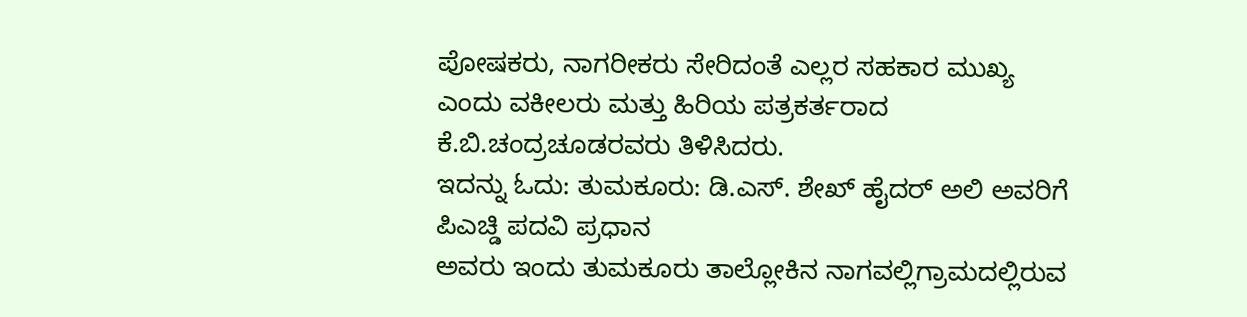ಪೋಷಕರು, ನಾಗರೀಕರು ಸೇರಿದಂತೆ ಎಲ್ಲರ ಸಹಕಾರ ಮುಖ್ಯ ಎಂದು ವಕೀಲರು ಮತ್ತು ಹಿರಿಯ ಪತ್ರಕರ್ತರಾದ ಕೆ.ಬಿ.ಚಂದ್ರಚೂಡರವರು ತಿಳಿಸಿದರು.
ಇದನ್ನು ಓದು: ತುಮಕೂರು: ಡಿ.ಎಸ್. ಶೇಖ್ ಹೈದರ್ ಅಲಿ ಅವರಿಗೆ ಪಿಎಚ್ಡಿ ಪದವಿ ಪ್ರಧಾನ
ಅವರು ಇಂದು ತುಮಕೂರು ತಾಲ್ಲೋಕಿನ ನಾಗವಲ್ಲಿಗ್ರಾಮದಲ್ಲಿರುವ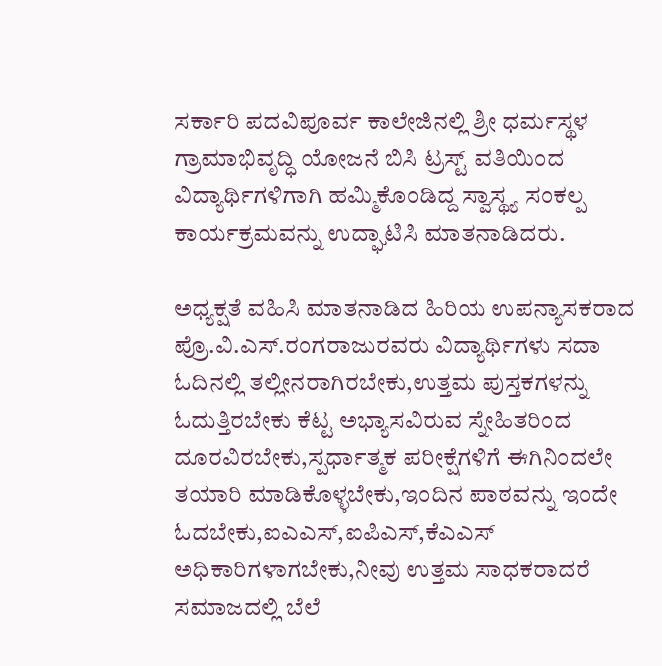ಸರ್ಕಾರಿ ಪದವಿಪೂರ್ವ ಕಾಲೇಜಿನಲ್ಲಿ ಶ್ರೀ ಧರ್ಮಸ್ಥಳ ಗ್ರಾಮಾಭಿವೃದ್ಧಿ ಯೋಜನೆ ಬಿಸಿ ಟ್ರಸ್ಟ್ ವತಿಯಿಂದ ವಿದ್ಯಾರ್ಥಿಗಳಿಗಾಗಿ ಹಮ್ಮಿಕೊಂಡಿದ್ದ ಸ್ವಾಸ್ಥ್ಯ ಸಂಕಲ್ಪ ಕಾರ್ಯಕ್ರಮವನ್ನು ಉದ್ಘಾಟಿಸಿ ಮಾತನಾಡಿದರು.

ಅಧ್ಯಕ್ಷತೆ ವಹಿಸಿ ಮಾತನಾಡಿದ ಹಿರಿಯ ಉಪನ್ಯಾಸಕರಾದ ಪ್ರೊ.ವಿ.ಎಸ್.ರಂಗರಾಜುರವರು ವಿದ್ಯಾರ್ಥಿಗಳು ಸದಾ ಓದಿನಲ್ಲಿ ತಲ್ಲೀನರಾಗಿರಬೇಕು,ಉತ್ತಮ ಪುಸ್ತಕಗಳನ್ನು ಓದುತ್ತಿರಬೇಕು ಕೆಟ್ಟ ಅಭ್ಯಾಸವಿರುವ ಸ್ನೇಹಿತರಿಂದ ದೂರವಿರಬೇಕು,ಸ್ಪರ್ಧಾತ್ಮಕ ಪರೀಕ್ಷೆಗಳಿಗೆ ಈಗಿನಿಂದಲೇ ತಯಾರಿ ಮಾಡಿಕೊಳ್ಳಬೇಕು,ಇಂದಿನ ಪಾಠವನ್ನು ಇಂದೇ ಓದಬೇಕು,ಐಎಎಸ್,ಐಪಿಎಸ್,ಕೆಎಎಸ್ ಅಧಿಕಾರಿಗಳಾಗಬೇಕು,ನೀವು ಉತ್ತಮ ಸಾಧಕರಾದರೆ ಸಮಾಜದಲ್ಲಿ ಬೆಲೆ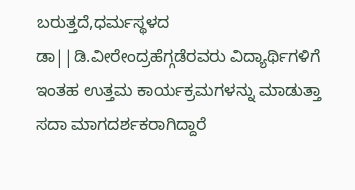ಬರುತ್ತದೆ,ಧರ್ಮಸ್ಥಳದ ಡಾ||ಡಿ.ವೀರೇಂದ್ರಹೆಗ್ಗಡೆರವರು ವಿದ್ಯಾರ್ಥಿಗಳಿಗೆ ಇಂತಹ ಉತ್ತಮ ಕಾರ್ಯಕ್ರಮಗಳನ್ನು ಮಾಡುತ್ತಾ ಸದಾ ಮಾಗದರ್ಶಕರಾಗಿದ್ದಾರೆ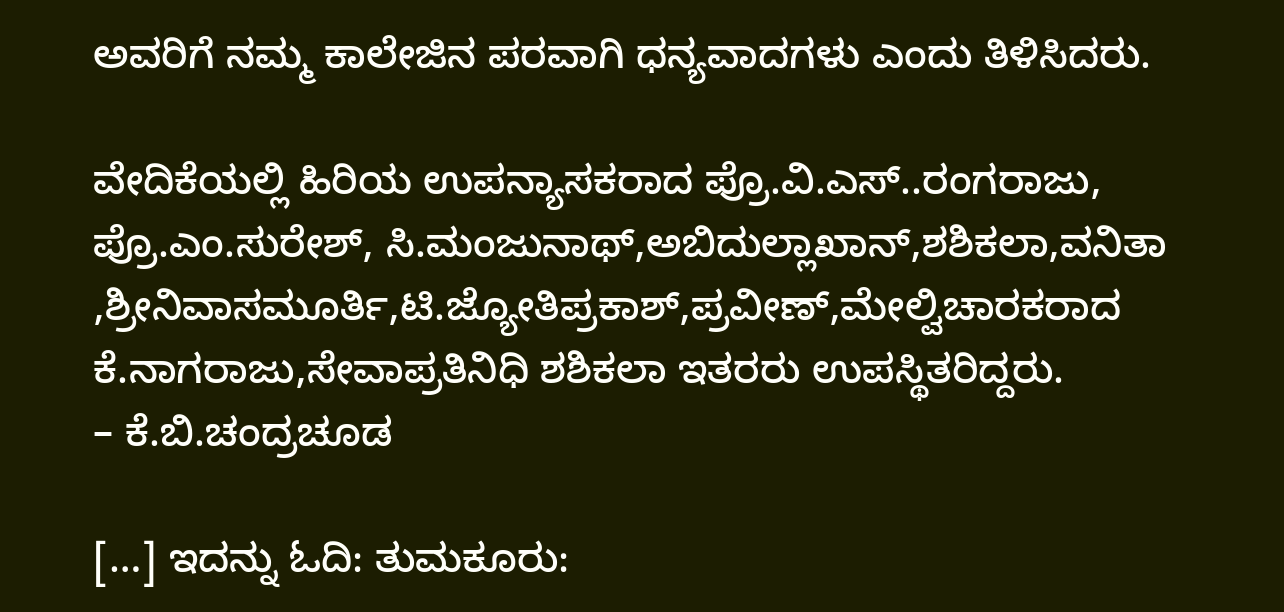ಅವರಿಗೆ ನಮ್ಮ ಕಾಲೇಜಿನ ಪರವಾಗಿ ಧನ್ಯವಾದಗಳು ಎಂದು ತಿಳಿಸಿದರು.

ವೇದಿಕೆಯಲ್ಲಿ ಹಿರಿಯ ಉಪನ್ಯಾಸಕರಾದ ಪ್ರೊ.ವಿ.ಎಸ್..ರಂಗರಾಜು, ಪ್ರೊ.ಎಂ.ಸುರೇಶ್, ಸಿ.ಮಂಜುನಾಥ್,ಅಬಿದುಲ್ಲಾಖಾನ್,ಶಶಿಕಲಾ,ವನಿತಾ ,ಶ್ರೀನಿವಾಸಮೂರ್ತಿ,ಟಿ.ಜ್ಯೋತಿಪ್ರಕಾಶ್,ಪ್ರವೀಣ್,ಮೇಲ್ವಿಚಾರಕರಾದ ಕೆ.ನಾಗರಾಜು,ಸೇವಾಪ್ರತಿನಿಧಿ ಶಶಿಕಲಾ ಇತರರು ಉಪಸ್ಥಿತರಿದ್ದರು.
– ಕೆ.ಬಿ.ಚಂದ್ರಚೂಡ

[…] ಇದನ್ನು ಓದಿ: ತುಮಕೂರು: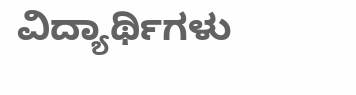ವಿದ್ಯಾರ್ಥಿಗಳು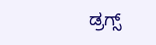ಡ್ರಗ್ಸ್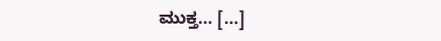ಮುಕ್ತ… […]